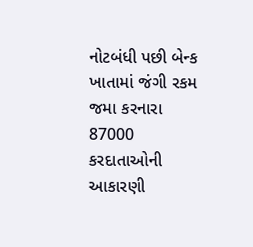નોટબંધી પછી બેન્ક ખાતામાં જંગી રકમ જમા કરનારા 87000 કરદાતાઓની આકારણી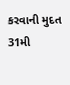કરવાની મુદત 31મી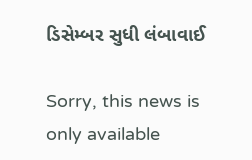ડિસેમ્બર સુધી લંબાવાઈ

Sorry, this news is only available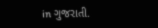in ગુજરાતી.